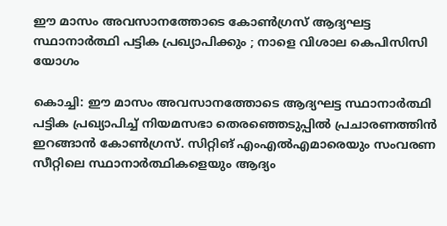ഈ മാസം അവസാനത്തോടെ കോൺഗ്രസ് ആദ്യഘട്ട സ്ഥാനാർത്ഥി പട്ടിക പ്രഖ്യാപിക്കും ; നാളെ വിശാല കെപിസിസി യോഗം

കൊച്ചി: ഈ മാസം അവസാനത്തോടെ ആദ്യഘട്ട സ്ഥാനാർത്ഥി പട്ടിക പ്രഖ്യാപിച്ച് നിയമസഭാ തെരഞ്ഞെടുപ്പിൽ പ്രചാരണത്തിൻ ഇറങ്ങാൻ കോൺഗ്രസ്. സിറ്റിങ് എംഎൽഎമാരെയും സംവരണ സീറ്റിലെ സ്ഥാനാർത്ഥികളെയും ആദ്യം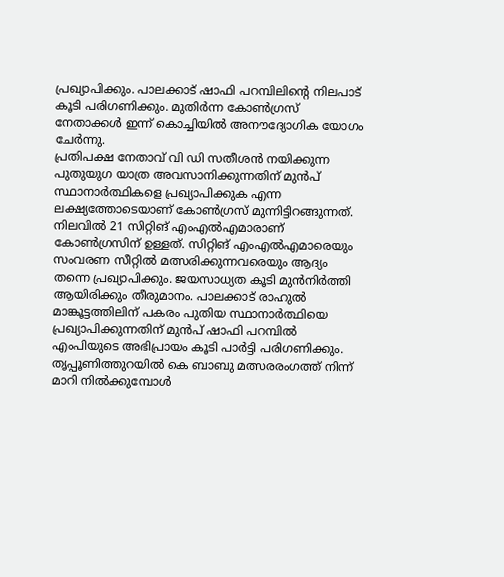പ്രഖ്യാപിക്കും. പാലക്കാട് ഷാഫി പറമ്പിലിന്റെ നിലപാട് കൂടി പരിഗണിക്കും. മുതിർന്ന കോൺഗ്രസ് നേതാക്കൾ ഇന്ന് കൊച്ചിയിൽ അനൗദ്യോഗിക യോഗം ചേർന്നു.
പ്രതിപക്ഷ നേതാവ് വി ഡി സതീശൻ നയിക്കുന്ന പുതുയുഗ യാത്ര അവസാനിക്കുന്നതിന് മുൻപ് സ്ഥാനാർത്ഥികളെ പ്രഖ്യാപിക്കുക എന്ന ലക്ഷ്യത്തോടെയാണ് കോൺഗ്രസ് മുന്നിട്ടിറങ്ങുന്നത്. നിലവിൽ 21 സിറ്റിങ് എംഎൽഎമാരാണ് കോൺഗ്രസിന് ഉള്ളത്. സിറ്റിങ് എംഎൽഎമാരെയും സംവരണ സീറ്റിൽ മത്സരിക്കുന്നവരെയും ആദ്യം തന്നെ പ്രഖ്യാപിക്കും. ജയസാധ്യത കൂടി മുൻനിർത്തി ആയിരിക്കും തീരുമാനം. പാലക്കാട് രാഹുൽ മാങ്കൂട്ടത്തിലിന് പകരം പുതിയ സ്ഥാനാർത്ഥിയെ പ്രഖ്യാപിക്കുന്നതിന് മുൻപ് ഷാഫി പറമ്പിൽ എംപിയുടെ അഭിപ്രായം കൂടി പാർട്ടി പരിഗണിക്കും. തൃപ്പൂണിത്തുറയിൽ കെ ബാബു മത്സരരംഗത്ത് നിന്ന് മാറി നിൽക്കുമ്പോൾ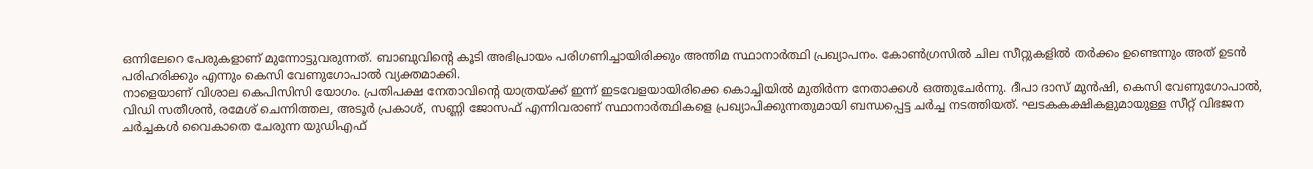ഒന്നിലേറെ പേരുകളാണ് മുന്നോട്ടുവരുന്നത്. ബാബുവിന്റെ കൂടി അഭിപ്രായം പരിഗണിച്ചായിരിക്കും അന്തിമ സ്ഥാനാർത്ഥി പ്രഖ്യാപനം. കോൺഗ്രസിൽ ചില സീറ്റുകളിൽ തർക്കം ഉണ്ടെന്നും അത് ഉടൻ പരിഹരിക്കും എന്നും കെസി വേണുഗോപാൽ വ്യക്തമാക്കി.
നാളെയാണ് വിശാല കെപിസിസി യോഗം. പ്രതിപക്ഷ നേതാവിന്റെ യാത്രയ്ക്ക് ഇന്ന് ഇടവേളയായിരിക്കെ കൊച്ചിയിൽ മുതിർന്ന നേതാക്കൾ ഒത്തുചേർന്നു. ദീപാ ദാസ് മുൻഷി, കെസി വേണുഗോപാൽ, വിഡി സതീശൻ, രമേശ് ചെന്നിത്തല, അടൂർ പ്രകാശ്, സണ്ണി ജോസഫ് എന്നിവരാണ് സ്ഥാനാർത്ഥികളെ പ്രഖ്യാപിക്കുന്നതുമായി ബന്ധപ്പെട്ട ചർച്ച നടത്തിയത്. ഘടകകക്ഷികളുമായുള്ള സീറ്റ് വിഭജന ചർച്ചകൾ വൈകാതെ ചേരുന്ന യുഡിഎഫ്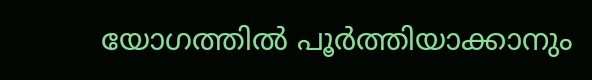യോഗത്തിൽ പൂർത്തിയാക്കാനും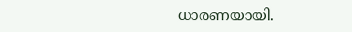ധാരണയായി.